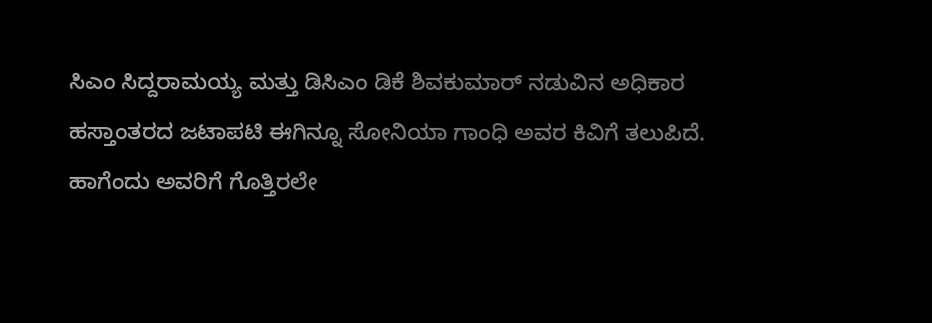ಸಿಎಂ ಸಿದ್ದರಾಮಯ್ಯ ಮತ್ತು ಡಿಸಿಎಂ ಡಿಕೆ ಶಿವಕುಮಾರ್ ನಡುವಿನ ಅಧಿಕಾರ ಹಸ್ತಾಂತರದ ಜಟಾಪಟಿ ಈಗಿನ್ನೂ ಸೋನಿಯಾ ಗಾಂಧಿ ಅವರ ಕಿವಿಗೆ ತಲುಪಿದೆ. ಹಾಗೆಂದು ಅವರಿಗೆ ಗೊತ್ತಿರಲೇ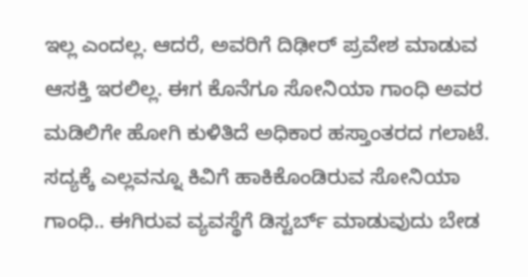ಇಲ್ಲ ಎಂದಲ್ಲ. ಆದರೆ, ಅವರಿಗೆ ದಿಢೀರ್ ಪ್ರವೇಶ ಮಾಡುವ ಆಸಕ್ತಿ ಇರಲಿಲ್ಲ. ಈಗ ಕೊನೆಗೂ ಸೋನಿಯಾ ಗಾಂಧಿ ಅವರ ಮಡಿಲಿಗೇ ಹೋಗಿ ಕುಳಿತಿದೆ ಅಧಿಕಾರ ಹಸ್ತಾಂತರದ ಗಲಾಟೆ. ಸದ್ಯಕ್ಕೆ ಎಲ್ಲವನ್ನೂ ಕಿವಿಗೆ ಹಾಕಿಕೊಂಡಿರುವ ಸೋನಿಯಾ ಗಾಂಧಿ.. ಈಗಿರುವ ವ್ಯವಸ್ಥೆಗೆ ಡಿಸ್ಟರ್ಬ್ ಮಾಡುವುದು ಬೇಡ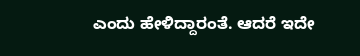ಎಂದು ಹೇಳಿದ್ದಾರಂತೆ. ಆದರೆ ಇದೇ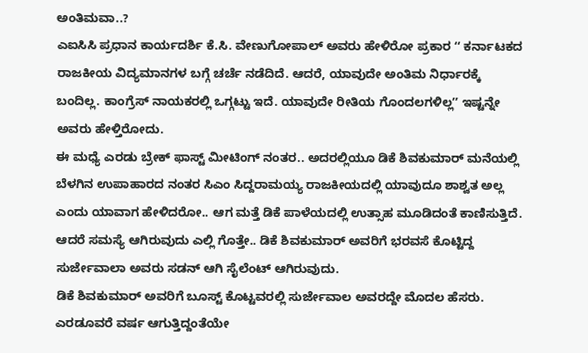ಅಂತಿಮವಾ..?
ಎಐಸಿಸಿ ಪ್ರಧಾನ ಕಾರ್ಯದರ್ಶಿ ಕೆ.ಸಿ. ವೇಣುಗೋಪಾಲ್ ಅವರು ಹೇಳಿರೋ ಪ್ರಕಾರ ʻʻ ಕರ್ನಾಟಕದ ರಾಜಕೀಯ ವಿದ್ಯಮಾನಗಳ ಬಗ್ಗೆ ಚರ್ಚೆ ನಡೆದಿದೆ. ಆದರೆ, ಯಾವುದೇ ಅಂತಿಮ ನಿರ್ಧಾರಕ್ಕೆ ಬಂದಿಲ್ಲ. ಕಾಂಗ್ರೆಸ್ ನಾಯಕರಲ್ಲಿ ಒಗ್ಗಟ್ಟು ಇದೆ. ಯಾವುದೇ ರೀತಿಯ ಗೊಂದಲಗಳಿಲ್ಲʼʼ ಇಷ್ಟನ್ನೇ ಅವರು ಹೇಳ್ತಿರೋದು.
ಈ ಮಧ್ಯೆ ಎರಡು ಬ್ರೇಕ್ ಫಾಸ್ಟ್ ಮೀಟಿಂಗ್ ನಂತರ.. ಅದರಲ್ಲಿಯೂ ಡಿಕೆ ಶಿವಕುಮಾರ್ ಮನೆಯಲ್ಲಿ ಬೆಳಗಿನ ಉಪಾಹಾರದ ನಂತರ ಸಿಎಂ ಸಿದ್ದರಾಮಯ್ಯ ರಾಜಕೀಯದಲ್ಲಿ ಯಾವುದೂ ಶಾಶ್ವತ ಅಲ್ಲ ಎಂದು ಯಾವಾಗ ಹೇಳಿದರೋ.. ಆಗ ಮತ್ತೆ ಡಿಕೆ ಪಾಳೆಯದಲ್ಲಿ ಉತ್ಸಾಹ ಮೂಡಿದಂತೆ ಕಾಣಿಸುತ್ತಿದೆ. ಆದರೆ ಸಮಸ್ಯೆ ಆಗಿರುವುದು ಎಲ್ಲಿ ಗೊತ್ತೇ.. ಡಿಕೆ ಶಿವಕುಮಾರ್ ಅವರಿಗೆ ಭರವಸೆ ಕೊಟ್ಟಿದ್ದ ಸುರ್ಜೇವಾಲಾ ಅವರು ಸಡನ್ ಆಗಿ ಸೈಲೆಂಟ್ ಆಗಿರುವುದು.
ಡಿಕೆ ಶಿವಕುಮಾರ್ ಅವರಿಗೆ ಬೂಸ್ಟ್ ಕೊಟ್ಟವರಲ್ಲಿ ಸುರ್ಜೇವಾಲ ಅವರದ್ದೇ ಮೊದಲ ಹೆಸರು. ಎರಡೂವರೆ ವರ್ಷ ಆಗುತ್ತಿದ್ದಂತೆಯೇ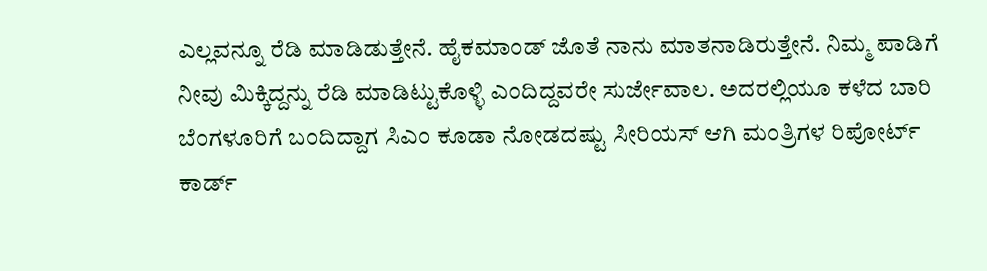ಎಲ್ಲವನ್ನೂ ರೆಡಿ ಮಾಡಿಡುತ್ತೇನೆ. ಹೈಕಮಾಂಡ್ ಜೊತೆ ನಾನು ಮಾತನಾಡಿರುತ್ತೇನೆ. ನಿಮ್ಮ ಪಾಡಿಗೆ ನೀವು ಮಿಕ್ಕಿದ್ದನ್ನು ರೆಡಿ ಮಾಡಿಟ್ಟುಕೊಳ್ಳಿ ಎಂದಿದ್ದವರೇ ಸುರ್ಜೇವಾಲ. ಅದರಲ್ಲಿಯೂ ಕಳೆದ ಬಾರಿ ಬೆಂಗಳೂರಿಗೆ ಬಂದಿದ್ದಾಗ ಸಿಎಂ ಕೂಡಾ ನೋಡದಷ್ಟು ಸೀರಿಯಸ್ ಆಗಿ ಮಂತ್ರಿಗಳ ರಿಪೋರ್ಟ್ ಕಾರ್ಡ್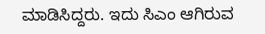ಮಾಡಿಸಿದ್ದರು. ಇದು ಸಿಎಂ ಆಗಿರುವ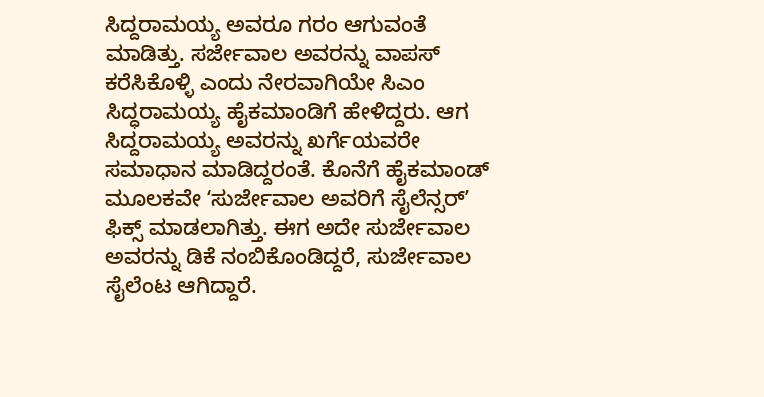ಸಿದ್ದರಾಮಯ್ಯ ಅವರೂ ಗರಂ ಆಗುವಂತೆ ಮಾಡಿತ್ತು. ಸರ್ಜೇವಾಲ ಅವರನ್ನು ವಾಪಸ್ ಕರೆಸಿಕೊಳ್ಳಿ ಎಂದು ನೇರವಾಗಿಯೇ ಸಿಎಂ ಸಿದ್ಧರಾಮಯ್ಯ ಹೈಕಮಾಂಡಿಗೆ ಹೇಳಿದ್ದರು. ಆಗ ಸಿದ್ದರಾಮಯ್ಯ ಅವರನ್ನು ಖರ್ಗೆಯವರೇ ಸಮಾಧಾನ ಮಾಡಿದ್ದರಂತೆ. ಕೊನೆಗೆ ಹೈಕಮಾಂಡ್ ಮೂಲಕವೇ ʻಸುರ್ಜೇವಾಲ ಅವರಿಗೆ ಸೈಲೆನ್ಸರ್ʼ ಫಿಕ್ಸ್ ಮಾಡಲಾಗಿತ್ತು. ಈಗ ಅದೇ ಸುರ್ಜೇವಾಲ ಅವರನ್ನು ಡಿಕೆ ನಂಬಿಕೊಂಡಿದ್ದರೆ, ಸುರ್ಜೇವಾಲ ಸೈಲೆಂಟ ಆಗಿದ್ದಾರೆ.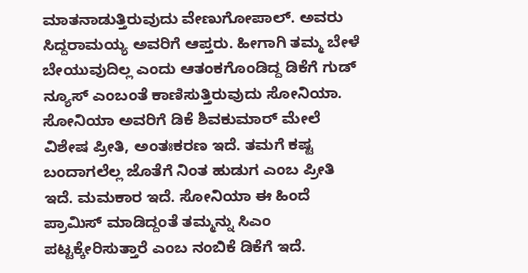ಮಾತನಾಡುತ್ತಿರುವುದು ವೇಣುಗೋಪಾಲ್. ಅವರು ಸಿದ್ದರಾಮಯ್ಯ ಅವರಿಗೆ ಆಪ್ತರು. ಹೀಗಾಗಿ ತಮ್ಮ ಬೇಳೆ ಬೇಯುವುದಿಲ್ಲ ಎಂದು ಆತಂಕಗೊಂಡಿದ್ದ ಡಿಕೆಗೆ ಗುಡ್ ನ್ಯೂಸ್ ಎಂಬಂತೆ ಕಾಣಿಸುತ್ತಿರುವುದು ಸೋನಿಯಾ.
ಸೋನಿಯಾ ಅವರಿಗೆ ಡಿಕೆ ಶಿವಕುಮಾರ್ ಮೇಲೆ ವಿಶೇಷ ಪ್ರೀತಿ, ಅಂತಃಕರಣ ಇದೆ. ತಮಗೆ ಕಷ್ಟ ಬಂದಾಗಲೆಲ್ಲ ಜೊತೆಗೆ ನಿಂತ ಹುಡುಗ ಎಂಬ ಪ್ರೀತಿ ಇದೆ. ಮಮಕಾರ ಇದೆ. ಸೋನಿಯಾ ಈ ಹಿಂದೆ ಪ್ರಾಮಿಸ್ ಮಾಡಿದ್ದಂತೆ ತಮ್ಮನ್ನು ಸಿಎಂ ಪಟ್ಟಕ್ಕೇರಿಸುತ್ತಾರೆ ಎಂಬ ನಂಬಿಕೆ ಡಿಕೆಗೆ ಇದೆ.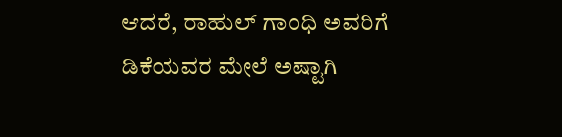ಆದರೆ, ರಾಹುಲ್ ಗಾಂಧಿ ಅವರಿಗೆ ಡಿಕೆಯವರ ಮೇಲೆ ಅಷ್ಟಾಗಿ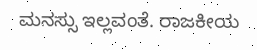ಮನಸ್ಸು ಇಲ್ಲವಂತೆ. ರಾಜಕೀಯ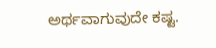ಅರ್ಥವಾಗುವುದೇ ಕಷ್ಟ.